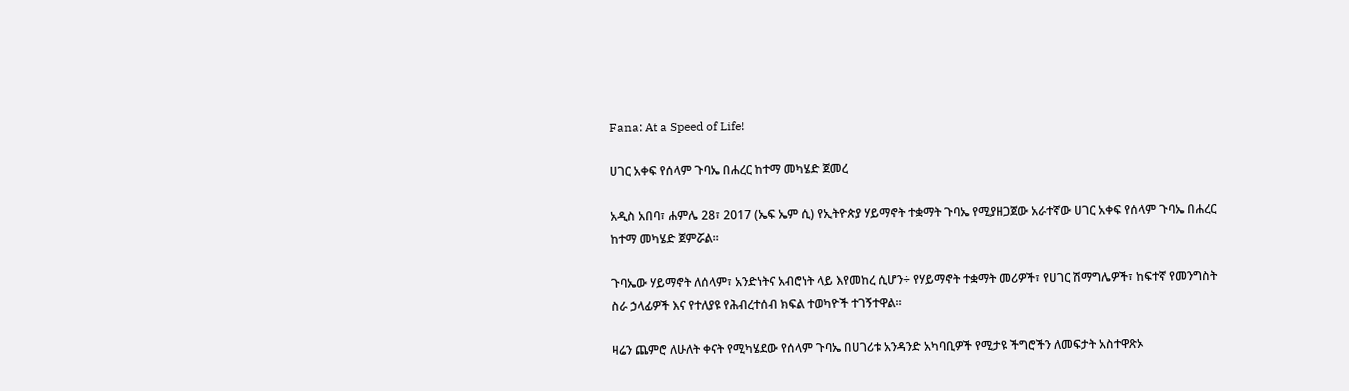Fana: At a Speed of Life!

ሀገር አቀፍ የሰላም ጉባኤ በሐረር ከተማ መካሄድ ጀመረ

አዲስ አበባ፣ ሐምሌ 28፣ 2017 (ኤፍ ኤም ሲ) የኢትዮጵያ ሃይማኖት ተቋማት ጉባኤ የሚያዘጋጀው አራተኛው ሀገር አቀፍ የሰላም ጉባኤ በሐረር ከተማ መካሄድ ጀምሯል።

ጉባኤው ሃይማኖት ለሰላም፣ አንድነትና አብሮነት ላይ እየመከረ ሲሆን÷ የሃይማኖት ተቋማት መሪዎች፣ የሀገር ሽማግሌዎች፣ ከፍተኛ የመንግስት ስራ ኃላፊዎች እና የተለያዩ የሕብረተሰብ ክፍል ተወካዮች ተገኝተዋል።

ዛሬን ጨምሮ ለሁለት ቀናት የሚካሄደው የሰላም ጉባኤ በሀገሪቱ አንዳንድ አካባቢዎች የሚታዩ ችግሮችን ለመፍታት አስተዋጽኦ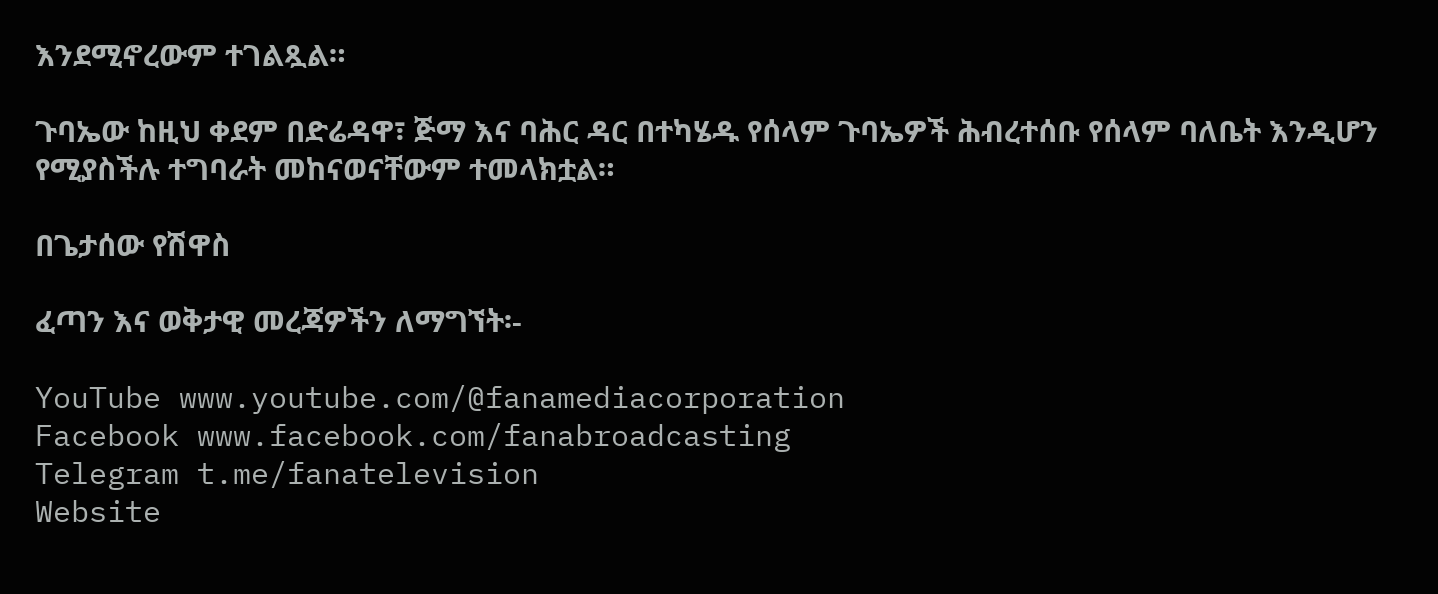እንደሚኖረውም ተገልጿል።

ጉባኤው ከዚህ ቀደም በድሬዳዋ፣ ጅማ እና ባሕር ዳር በተካሄዱ የሰላም ጉባኤዎች ሕብረተሰቡ የሰላም ባለቤት እንዲሆን የሚያስችሉ ተግባራት መከናወናቸውም ተመላክቷል።

በጌታሰው የሽዋስ

ፈጣን እና ወቅታዊ መረጃዎችን ለማግኘት፡-

YouTube www.youtube.com/@fanamediacorporation
Facebook www.facebook.com/fanabroadcasting
Telegram t.me/fanatelevision
Website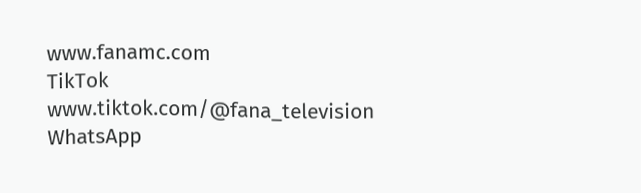www.fanamc.com
TikTok www.tiktok.com/@fana_television
WhatsApp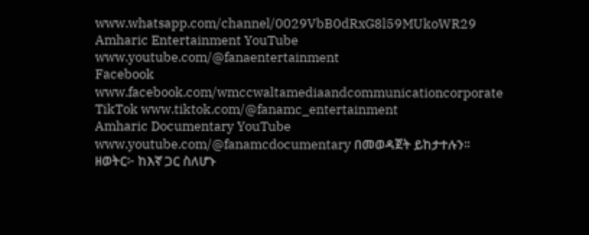www.whatsapp.com/channel/0029VbB0dRxG8l59MUkoWR29
Amharic Entertainment YouTube www.youtube.com/@fanaentertainment
Facebook www.facebook.com/wmccwaltamediaandcommunicationcorporate
TikTok www.tiktok.com/@fanamc_entertainment
Amharic Documentary YouTube www.youtube.com/@fanamcdocumentary በመወዳጀት ይከታተሉን፡፡
ዘወትር፦ ከእኛ ጋር ስለሆኑ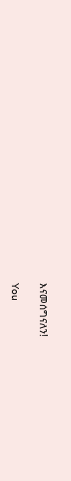እናመሰግናለን!

You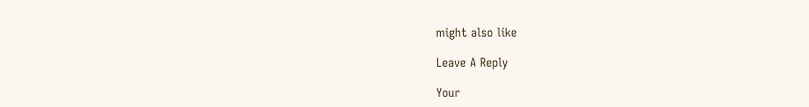might also like

Leave A Reply

Your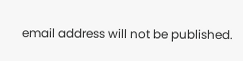email address will not be published.